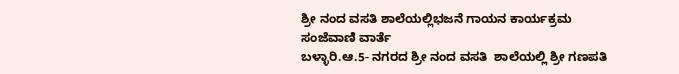ಶ್ರೀ ನಂದ ವಸತಿ ಶಾಲೆಯಲ್ಲಿಭಜನೆ ಗಾಯನ ಕಾರ್ಯಕ್ರಮ
ಸಂಜೆವಾಣಿ ವಾರ್ತೆ
ಬಳ್ಳಾರಿ.ಆ.5- ನಗರದ ಶ್ರೀ ನಂದ ವಸತಿ  ಶಾಲೆಯಲ್ಲಿ ಶ್ರೀ ಗಣಪತಿ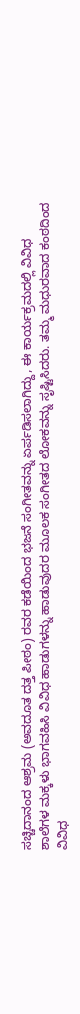ಸಚ್ಚಿದಾನಂದ ಆಶ್ರಮ (ಅವದೂತ ದತ್ತ ಪೀಠಂ) ರವರ ಕಡೆಯಿಂದ ಭಜನೆ ಸಂಗೀತವನ್ನು ಏರ್ಪಡಿಸಲಾಗಿದ್ದು, ಈ ಕಾರ್ಯಕ್ರಮದಲ್ಲಿ ವಿವಿಧ ಶಾಲೆಗಳ ಮಕ್ಕಳು ಭಾಗವಹಿಸಿ ವಿವಿಧ ಹಾಡುಗಳನ್ನು ಹಾಡುವುದರ ಮೂಲಕ ಸಂಗೀತದ ಲೋಕವನ್ನು ಸೃಷ್ಟಿಸಿದರು. ತಮ್ಮ ಮಧುರವಾದ ಕಂಠದಿಂದ ವಿವಿಧ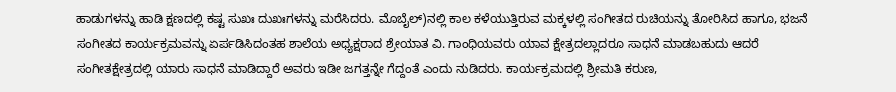ಹಾಡುಗಳನ್ನು ಹಾಡಿ ಕ್ಷಣದಲ್ಲಿ ಕಷ್ಟ ಸುಖಃ ದುಖಃಗಳನ್ನು ಮರೆಸಿದರು. ಮೊಬೈಲ್)ನಲ್ಲಿ ಕಾಲ ಕಳೆಯುತ್ತಿರುವ ಮಕ್ಕಳಲ್ಲಿ ಸಂಗೀತದ ರುಚಿಯನ್ನು ತೋರಿಸಿದ ಹಾಗೂ, ಭಜನೆ ಸಂಗೀತದ ಕಾರ್ಯಕ್ರಮವನ್ನು ಏರ್ಪಡಿಸಿದಂತಹ ಶಾಲೆಯ ಅಧ್ಯಕ್ಷರಾದ ಶ್ರೇಯಾತ ವಿ. ಗಾಂಧಿಯವರು ಯಾವ ಕ್ಷೇತ್ರದಲ್ಲಾದರೂ ಸಾಧನೆ ಮಾಡಬಹುದು ಆದರೆ ಸಂಗೀತಕ್ಷೇತ್ರದಲ್ಲಿ ಯಾರು ಸಾಧನೆ ಮಾಡಿದ್ದಾರೆ ಅವರು ಇಡೀ ಜಗತ್ತನ್ನೇ ಗೆದ್ದಂತೆ ಎಂದು ನುಡಿದರು. ಕಾರ್ಯಕ್ರಮದಲ್ಲಿ ಶ್ರೀಮತಿ ಕರುಣ,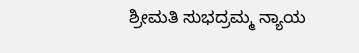ಶ್ರೀಮತಿ ಸುಭದ್ರಮ್ಮ ನ್ಯಾಯ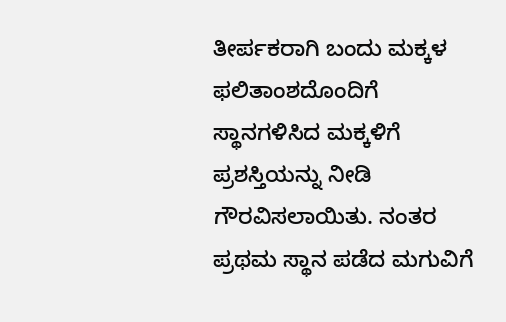ತೀರ್ಪಕರಾಗಿ ಬಂದು ಮಕ್ಕಳ ಫಲಿತಾಂಶದೊಂದಿಗೆ ಸ್ಥಾನಗಳಿಸಿದ ಮಕ್ಕಳಿಗೆ ಪ್ರಶಸ್ತಿಯನ್ನು ನೀಡಿ ಗೌರವಿಸಲಾಯಿತು. ನಂತರ ಪ್ರಥಮ ಸ್ಥಾನ ಪಡೆದ ಮಗುವಿಗೆ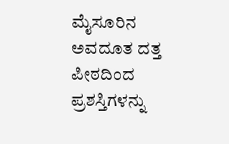ಮೈಸೂರಿನ ಅವದೂತ ದತ್ತ ಪೀಠದಿಂದ ಪ್ರಶಸ್ತಿಗಳನ್ನು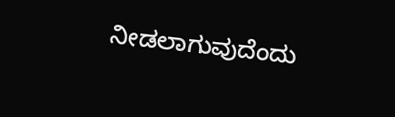ನೀಡಲಾಗುವುದೆಂದು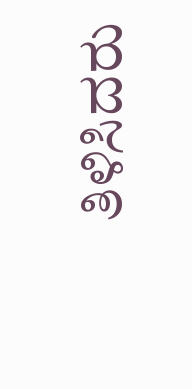ತಿಳಿಸಿದರು